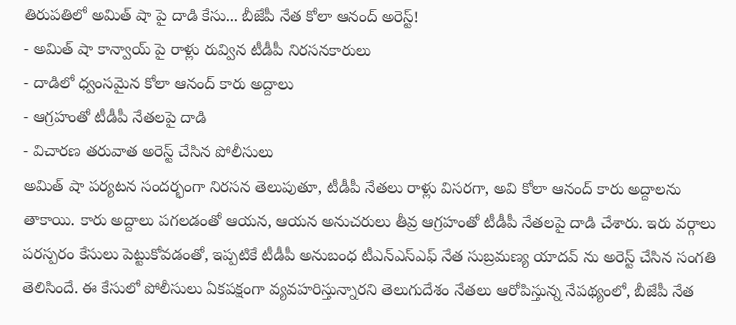తిరుపతిలో అమిత్ షా పై దాడి కేసు... బీజేపీ నేత కోలా ఆనంద్ అరెస్ట్!
- అమిత్ షా కాన్వాయ్ పై రాళ్లు రువ్విన టీడీపీ నిరసనకారులు
- దాడిలో ధ్వంసమైన కోలా ఆనంద్ కారు అద్దాలు
- ఆగ్రహంతో టీడీపీ నేతలపై దాడి
- విచారణ తరువాత అరెస్ట్ చేసిన పోలీసులు
అమిత్ షా పర్యటన సందర్భంగా నిరసన తెలుపుతూ, టీడీపీ నేతలు రాళ్లు విసరగా, అవి కోలా ఆనంద్ కారు అద్దాలను తాకాయి. కారు అద్దాలు పగలడంతో ఆయన, ఆయన అనుచరులు తీవ్ర ఆగ్రహంతో టీడీపీ నేతలపై దాడి చేశారు. ఇరు వర్గాలు పరస్పరం కేసులు పెట్టుకోవడంతో, ఇప్పటికే టీడీపీ అనుబంధ టీఎన్ఎస్ఎఫ్ నేత సుబ్రమణ్య యాదవ్ ను అరెస్ట్ చేసిన సంగతి తెలిసిందే. ఈ కేసులో పోలీసులు ఏకపక్షంగా వ్యవహరిస్తున్నారని తెలుగుదేశం నేతలు ఆరోపిస్తున్న నేపథ్యంలో, బీజేపీ నేత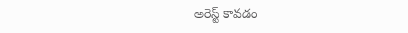అరెస్ట్ కావడం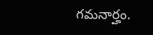గమనార్హం.